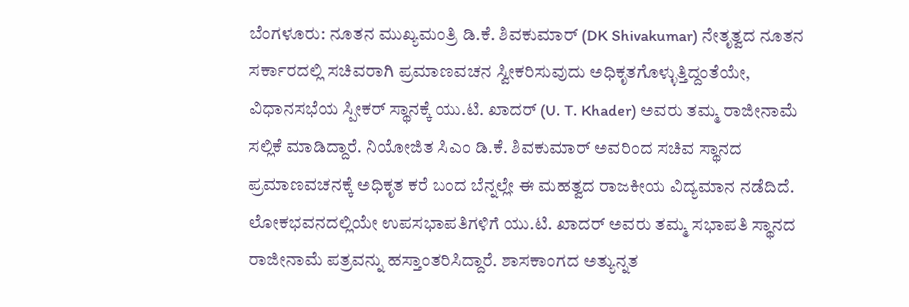ಬೆಂಗಳೂರು: ನೂತನ ಮುಖ್ಯಮಂತ್ರಿ ಡಿ.ಕೆ. ಶಿವಕುಮಾರ್ (DK Shivakumar) ನೇತೃತ್ವದ ನೂತನ ಸರ್ಕಾರದಲ್ಲಿ ಸಚಿವರಾಗಿ ಪ್ರಮಾಣವಚನ ಸ್ವೀಕರಿಸುವುದು ಅಧಿಕೃತಗೊಳ್ಳುತ್ತಿದ್ದಂತೆಯೇ, ವಿಧಾನಸಭೆಯ ಸ್ಪೀಕರ್ ಸ್ಥಾನಕ್ಕೆ ಯು.ಟಿ. ಖಾದರ್ (U. T. Khader) ಅವರು ತಮ್ಮ ರಾಜೀನಾಮೆ ಸಲ್ಲಿಕೆ ಮಾಡಿದ್ದಾರೆ. ನಿಯೋಜಿತ ಸಿಎಂ ಡಿ.ಕೆ. ಶಿವಕುಮಾರ್ ಅವರಿಂದ ಸಚಿವ ಸ್ಥಾನದ ಪ್ರಮಾಣವಚನಕ್ಕೆ ಅಧಿಕೃತ ಕರೆ ಬಂದ ಬೆನ್ನಲ್ಲೇ ಈ ಮಹತ್ವದ ರಾಜಕೀಯ ವಿದ್ಯಮಾನ ನಡೆದಿದೆ.
ಲೋಕಭವನದಲ್ಲಿಯೇ ಉಪಸಭಾಪತಿಗಳಿಗೆ ಯು.ಟಿ. ಖಾದರ್ ಅವರು ತಮ್ಮ ಸಭಾಪತಿ ಸ್ಥಾನದ ರಾಜೀನಾಮೆ ಪತ್ರವನ್ನು ಹಸ್ತಾಂತರಿಸಿದ್ದಾರೆ. ಶಾಸಕಾಂಗದ ಅತ್ಯುನ್ನತ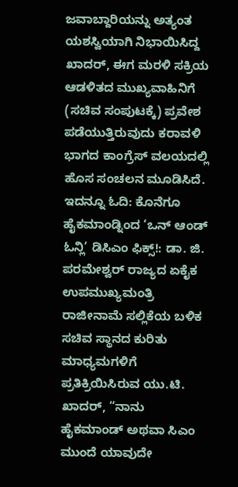ಜವಾಬ್ದಾರಿಯನ್ನು ಅತ್ಯಂತ ಯಶಸ್ವಿಯಾಗಿ ನಿಭಾಯಿಸಿದ್ದ ಖಾದರ್, ಈಗ ಮರಳಿ ಸಕ್ರಿಯ ಆಡಳಿತದ ಮುಖ್ಯವಾಹಿನಿಗೆ (ಸಚಿವ ಸಂಪುಟಕ್ಕೆ) ಪ್ರವೇಶ ಪಡೆಯುತ್ತಿರುವುದು ಕರಾವಳಿ ಭಾಗದ ಕಾಂಗ್ರೆಸ್ ವಲಯದಲ್ಲಿ ಹೊಸ ಸಂಚಲನ ಮೂಡಿಸಿದೆ.
ಇದನ್ನೂ ಓದಿ: ಕೊನೆಗೂ ಹೈಕಮಾಂಡ್ನಿಂದ ‘ಒನ್ ಆಂಡ್ ಓನ್ಲಿ’ ಡಿಸಿಎಂ ಫಿಕ್ಸ್!: ಡಾ. ಜಿ. ಪರಮೇಶ್ವರ್ ರಾಜ್ಯದ ಏಕೈಕ ಉಪಮುಖ್ಯಮಂತ್ರಿ
ರಾಜೀನಾಮೆ ಸಲ್ಲಿಕೆಯ ಬಳಿಕ ಸಚಿವ ಸ್ಥಾನದ ಕುರಿತು ಮಾಧ್ಯಮಗಳಿಗೆ ಪ್ರತಿಕ್ರಿಯಿಸಿರುವ ಯು.ಟಿ. ಖಾದರ್, “ನಾನು ಹೈಕಮಾಂಡ್ ಅಥವಾ ಸಿಎಂ ಮುಂದೆ ಯಾವುದೇ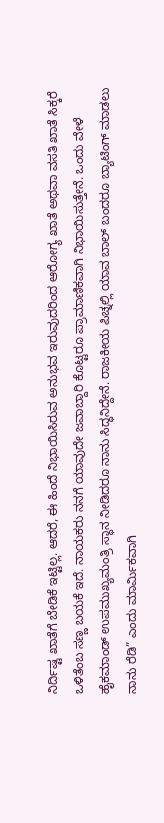ನಿರ್ದಿಷ್ಟ ಖಾತೆಗೆ ಬೇಡಿಕೆ ಇಟ್ಟಿಲ್ಲ. ಆದರೆ, ಈ ಹಿಂದೆ ನಿಭಾಯಿಸಿರುವ ಅನುಭವ ಇರುವುದರಿಂದ ಆರೋಗ್ಯ ಖಾತೆ ಅಥವಾ ವಸತಿ ಖಾತೆ ಸಿಕ್ಕರೆ ಒಳಿತೆಂಬ ಸಣ್ಣ ಬಯಕೆ ಇದೆ. ನಾಯಕರು ನನಗೆ ಯಾವುದೇ ಜವಾಬ್ದಾರಿ ಕೊಟ್ಟರೂ ಪ್ರಾಮಾಣಿಕವಾಗಿ ನಿಭಾಯಿಸುತ್ತೇನೆ. ಒಂದು ವೇಳೆ ಹೈಕಮಾಂಡ್ ಉಪಮುಖ್ಯಮಂತ್ರಿ ಸ್ಥಾನ ನೀಡಿದರೂ ನಾನು ಸಿದ್ಧನಿದ್ದೇನೆ. ರಾಜಕೀಯ ಪಿಚ್ನಲ್ಲಿ ಯಾವ ಬಾಲ್ ಬಂದರೂ ಬ್ಯಾಟಿಂಗ್ ಮಾಡಲು ನಾನು ರೆಡಿ” ಎಂದು ಮಾರ್ಮಿಕವಾಗಿ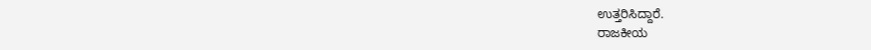ಉತ್ತರಿಸಿದ್ದಾರೆ.
ರಾಜಕೀಯ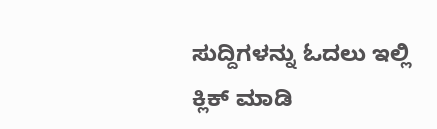ಸುದ್ದಿಗಳನ್ನು ಓದಲು ಇಲ್ಲಿ ಕ್ಲಿಕ್ ಮಾಡಿ